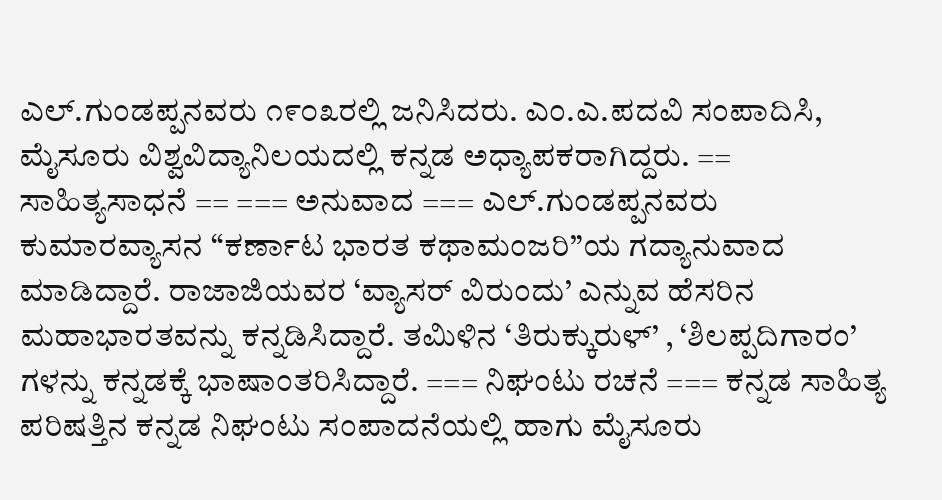ಎಲ್.ಗುಂಡಪ್ಪನವರು ೧೯೦೩ರಲ್ಲಿ ಜನಿಸಿದರು. ಎಂ.ಎ.ಪದವಿ ಸಂಪಾದಿಸಿ, ಮೈಸೂರು ವಿಶ್ವವಿದ್ಯಾನಿಲಯದಲ್ಲಿ ಕನ್ನಡ ಅಧ್ಯಾಪಕರಾಗಿದ್ದರು. == ಸಾಹಿತ್ಯಸಾಧನೆ == === ಅನುವಾದ === ಎಲ್.ಗುಂಡಪ್ಪನವರು ಕುಮಾರವ್ಯಾಸನ “ಕರ್ಣಾಟ ಭಾರತ ಕಥಾಮಂಜರಿ”ಯ ಗದ್ಯಾನುವಾದ ಮಾಡಿದ್ದಾರೆ. ರಾಜಾಜಿಯವರ ‘ವ್ಯಾಸರ್ ವಿರುಂದು’ ಎನ್ನುವ ಹೆಸರಿನ ಮಹಾಭಾರತವನ್ನು ಕನ್ನಡಿಸಿದ್ದಾರೆ. ತಮಿಳಿನ ‘ತಿರುಕ್ಕುರುಳ್’ , ‘ಶಿಲಪ್ಪದಿಗಾರಂ’ ಗಳನ್ನು ಕನ್ನಡಕ್ಕೆ ಭಾಷಾಂತರಿಸಿದ್ದಾರೆ. === ನಿಘಂಟು ರಚನೆ === ಕನ್ನಡ ಸಾಹಿತ್ಯ ಪರಿಷತ್ತಿನ ಕನ್ನಡ ನಿಘಂಟು ಸಂಪಾದನೆಯಲ್ಲಿ ಹಾಗು ಮೈಸೂರು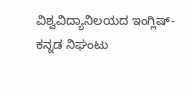ವಿಶ್ವವಿದ್ಯಾನಿಲಯದ ಇಂಗ್ಲಿಷ್-ಕನ್ನಡ ನಿಘಂಟು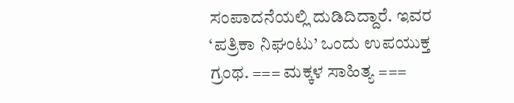ಸಂಪಾದನೆಯಲ್ಲಿ ದುಡಿದಿದ್ದಾರೆ. ಇವರ ‘ಪತ್ರಿಕಾ ನಿಘಂಟು’ ಒಂದು ಉಪಯುಕ್ತ ಗ್ರಂಥ. === ಮಕ್ಕಳ ಸಾಹಿತ್ಯ ===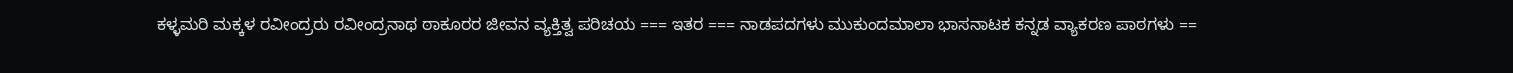ಕಳ್ಳಮರಿ ಮಕ್ಕಳ ರವೀಂದ್ರರು ರವೀಂದ್ರನಾಥ ಠಾಕೂರರ ಜೀವನ ವ್ಯಕ್ತಿತ್ವ ಪರಿಚಯ === ಇತರ === ನಾಡಪದಗಳು ಮುಕುಂದಮಾಲಾ ಭಾಸನಾಟಕ ಕನ್ನಡ ವ್ಯಾಕರಣ ಪಾಠಗಳು ==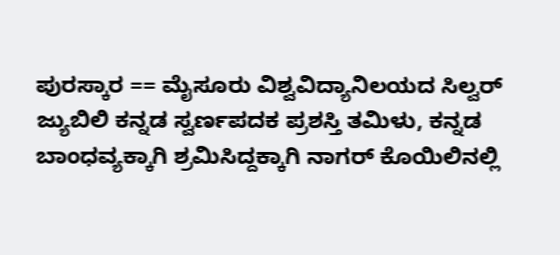ಪುರಸ್ಕಾರ == ಮೈಸೂರು ವಿಶ್ವವಿದ್ಯಾನಿಲಯದ ಸಿಲ್ವರ್ ಜ್ಯುಬಿಲಿ ಕನ್ನಡ ಸ್ವರ್ಣಪದಕ ಪ್ರಶಸ್ತಿ ತಮಿಳು, ಕನ್ನಡ ಬಾಂಧವ್ಯಕ್ಕಾಗಿ ಶ್ರಮಿಸಿದ್ದಕ್ಕಾಗಿ ನಾಗರ್ ಕೊಯಿಲಿನಲ್ಲಿ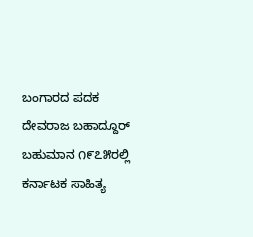ಬಂಗಾರದ ಪದಕ ದೇವರಾಜ ಬಹಾದ್ದೂರ್ ಬಹುಮಾನ ೧೯೭೫ರಲ್ಲಿ ಕರ್ನಾಟಕ ಸಾಹಿತ್ಯ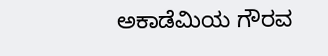ಅಕಾಡೆಮಿಯ ಗೌರವ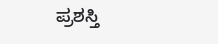ಪ್ರಶಸ್ತಿ